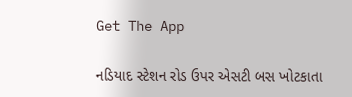Get The App

નડિયાદ સ્ટેશન રોડ ઉપર એસટી બસ ખોટકાતા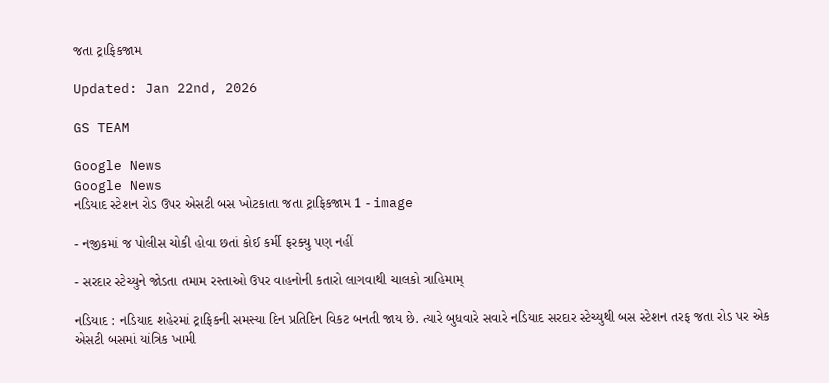જતા ટ્રાફિકજામ

Updated: Jan 22nd, 2026

GS TEAM

Google News
Google News
નડિયાદ સ્ટેશન રોડ ઉપર એસટી બસ ખોટકાતા જતા ટ્રાફિકજામ 1 - image

- નજીકમાં જ પોલીસ ચોકી હોવા છતાં કોઈ કર્મી ફરક્યુ પણ નહીં

- સરદાર સ્ટેચ્યુને જોડતા તમામ રસ્તાઓ ઉપર વાહનોની કતારો લાગવાથી ચાલકો ત્રાહિમામ્

નડિયાદ : નડિયાદ શહેરમાં ટ્રાફિકની સમસ્યા દિન પ્રતિદિન વિકટ બનતી જાય છે. ત્યારે બુધવારે સવારે નડિયાદ સરદાર સ્ટેચ્યુથી બસ સ્ટેશન તરફ જતા રોડ પર એક એસટી બસમાં યાંત્રિક ખામી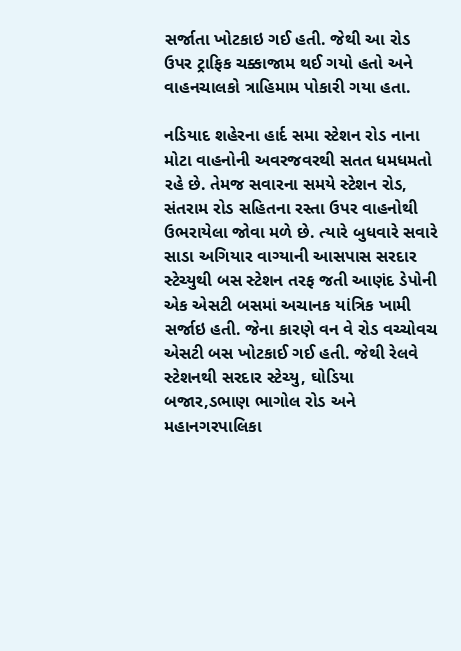સર્જાતા ખોટકાઇ ગઈ હતી. જેથી આ રોડ ઉપર ટ્રાફિક ચક્કાજામ થઈ ગયો હતો અને વાહનચાલકો ત્રાહિમામ પોકારી ગયા હતા.

નડિયાદ શહેરના હાર્દ સમા સ્ટેશન રોડ નાના મોટા વાહનોની અવરજવરથી સતત ધમધમતો રહે છે. તેમજ સવારના સમયે સ્ટેશન રોડ, સંતરામ રોડ સહિતના રસ્તા ઉપર વાહનોથી ઉભરાયેલા જોવા મળે છે. ત્યારે બુધવારે સવારે સાડા અગિયાર વાગ્યાની આસપાસ સરદાર સ્ટેચ્યુથી બસ સ્ટેશન તરફ જતી આણંદ ડેપોની એક એસટી બસમાં અચાનક યાંત્રિક ખામી સર્જાઇ હતી. જેના કારણે વન વે રોડ વચ્ચોવચ એસટી બસ ખોટકાઈ ગઈ હતી. જેથી રેલવે સ્ટેશનથી સરદાર સ્ટેચ્યુ, ઘોડિયા બજાર,ડભાણ ભાગોલ રોડ અને મહાનગરપાલિકા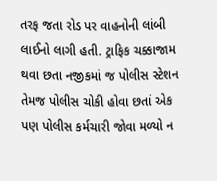તરફ જતા રોડ પર વાહનોની લાંબી લાઈનો લાગી હતી. ટ્રાફિક ચક્કાજામ થવા છતા નજીકમાં જ પોલીસ સ્ટેશન તેમજ પોલીસ ચોકી હોવા છતાં એક પણ પોલીસ કર્મચારી જોવા મળ્યો ન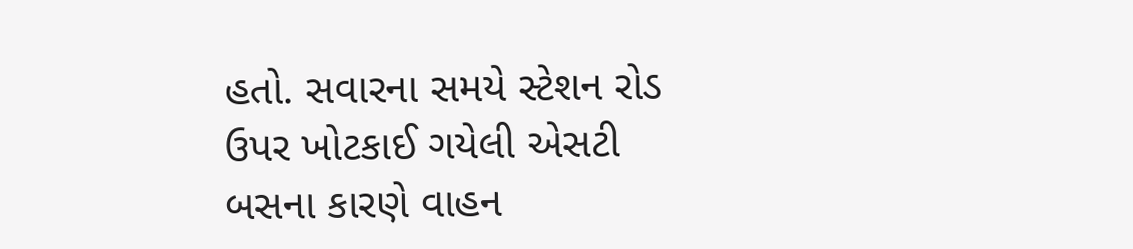હતો. સવારના સમયે સ્ટેશન રોડ ઉપર ખોટકાઈ ગયેલી એસટી બસના કારણે વાહન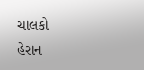ચાલકો હેરાન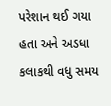પરેશાન થઈ ગયા હતા અને અડધા કલાકથી વધુ સમય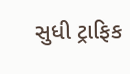સુધી ટ્રાફિક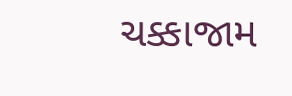ચક્કાજામ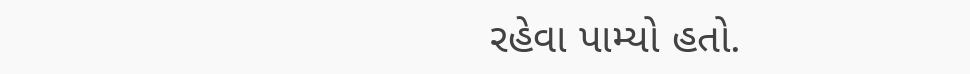રહેવા પામ્યો હતો.